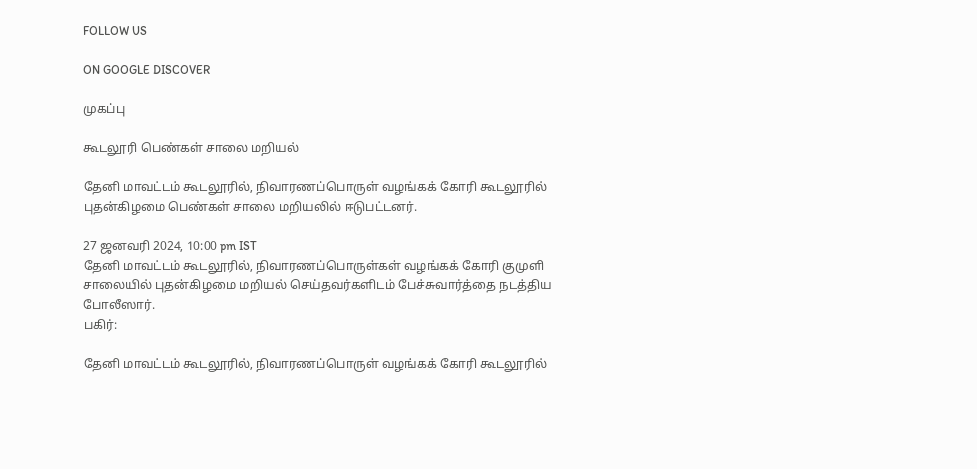FOLLOW US

ON GOOGLE DISCOVER

முகப்பு

கூடலூரி பெண்கள் சாலை மறியல்

தேனி மாவட்டம் கூடலூரில், நிவாரணப்பொருள் வழங்கக் கோரி கூடலூரில் புதன்கிழமை பெண்கள் சாலை மறியலில் ஈடுபட்டனர்.

27 ஜனவரி 2024, 10:00 pm IST
தேனி மாவட்டம் கூடலூரில், நிவாரணப்பொருள்கள் வழங்கக் கோரி குமுளி சாலையில் புதன்கிழமை மறியல் செய்தவர்களிடம் பேச்சுவார்த்தை நடத்திய போலீஸார்.
பகிர்:

தேனி மாவட்டம் கூடலூரில், நிவாரணப்பொருள் வழங்கக் கோரி கூடலூரில்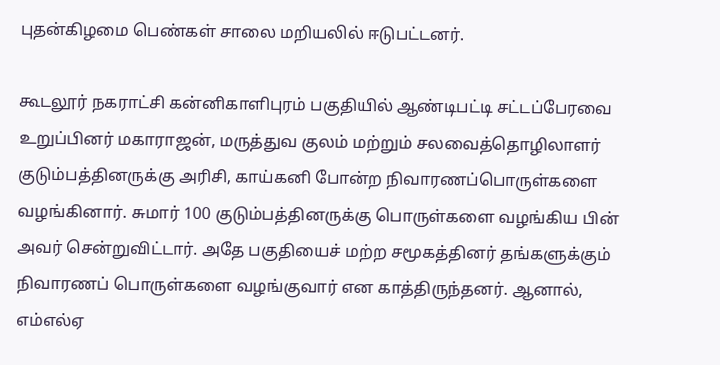புதன்கிழமை பெண்கள் சாலை மறியலில் ஈடுபட்டனர்.

கூடலூர் நகராட்சி கன்னிகாளிபுரம் பகுதியில் ஆண்டிபட்டி சட்டப்பேரவை உறுப்பினர் மகாராஜன், மருத்துவ குலம் மற்றும் சலவைத்தொழிலாளர் குடும்பத்தினருக்கு அரிசி, காய்கனி போன்ற நிவாரணப்பொருள்களை வழங்கினார். சுமார் 100 குடும்பத்தினருக்கு பொருள்களை வழங்கிய பின் அவர் சென்றுவிட்டார். அதே பகுதியைச் மற்ற சமூகத்தினர் தங்களுக்கும் நிவாரணப் பொருள்களை வழங்குவார் என காத்திருந்தனர். ஆனால், எம்எல்ஏ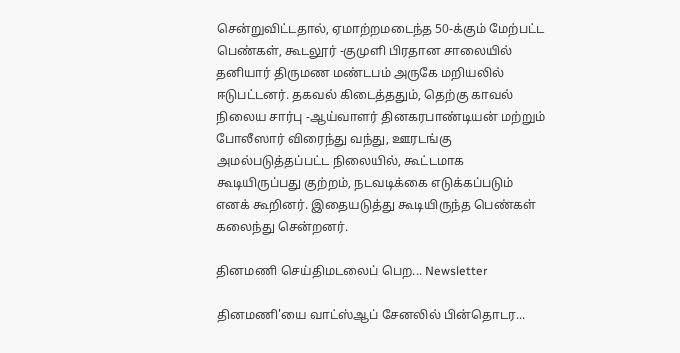சென்றுவிட்டதால், ஏமாற்றமடைந்த 50-க்கும் மேற்பட்ட பெண்கள், கூடலூர் -குமுளி பிரதான சாலையில் தனியார் திருமண மண்டபம் அருகே மறியலில் ஈடுபட்டனர். தகவல் கிடைத்ததும், தெற்கு காவல் நிலைய சார்பு -ஆய்வாளர் தினகரபாண்டியன் மற்றும் போலீஸார் விரைந்து வந்து, ஊரடங்கு அமல்படுத்தப்பட்ட நிலையில், கூட்டமாக கூடியிருப்பது குற்றம், நடவடிக்கை எடுக்கப்படும் எனக் கூறினர். இதையடுத்து கூடியிருந்த பெண்கள் கலைந்து சென்றனர்.

தினமணி செய்திமடலைப் பெற... Newsletter

தினமணி'யை வாட்ஸ்ஆப் சேனலில் பின்தொடர...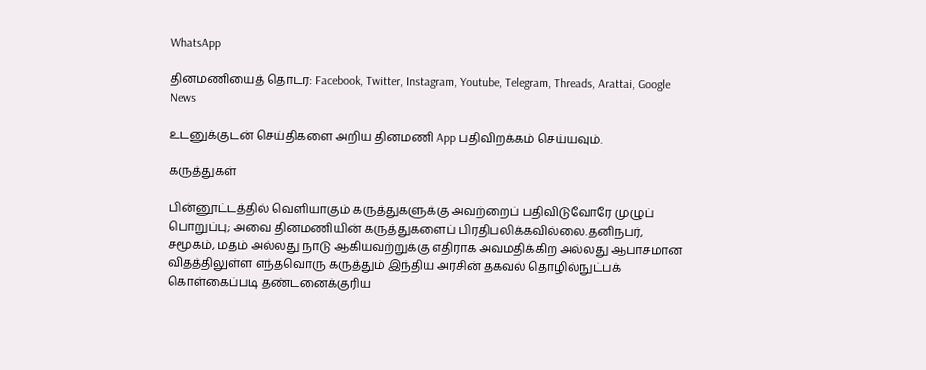WhatsApp

தினமணியைத் தொடர: Facebook, Twitter, Instagram, Youtube, Telegram, Threads, Arattai, Google News

உடனுக்குடன் செய்திகளை அறிய தினமணி App பதிவிறக்கம் செய்யவும்.

கருத்துகள்

பின்னூட்டத்தில் வெளியாகும் கருத்துகளுக்கு அவற்றைப் பதிவிடுவோரே முழுப் பொறுப்பு; அவை தினமணியின் கருத்துகளைப் பிரதிபலிக்கவில்லை.தனிநபர், சமூகம், மதம் அல்லது நாடு ஆகியவற்றுக்கு எதிராக அவமதிக்கிற அல்லது ஆபாசமான விதத்திலுள்ள எந்தவொரு கருத்தும் இந்திய அரசின் தகவல் தொழில்நுட்பக் கொள்கைப்படி தண்டனைக்குரிய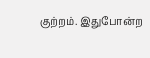குற்றம். இதுபோன்ற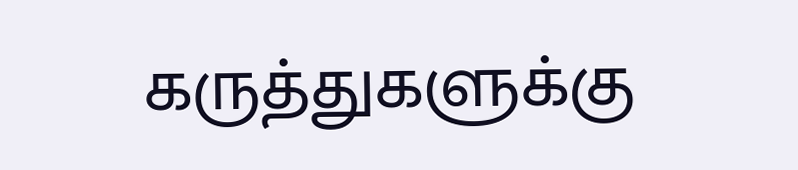கருத்துகளுக்கு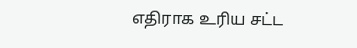எதிராக உரிய சட்ட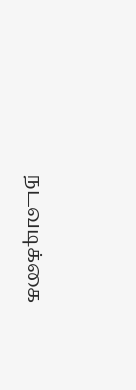நடவடிக்கை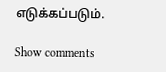எடுக்கப்படும்.

Show comments